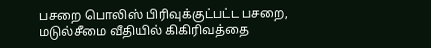பசறை பொலிஸ் பிரிவுக்குட்பட்ட பசறை, மடுல்சீமை வீதியில் கிகிரிவத்தை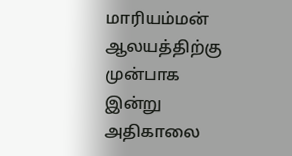மாரியம்மன் ஆலயத்திற்கு முன்பாக இன்று அதிகாலை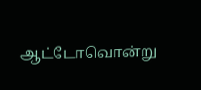ஆட்டோவொன்று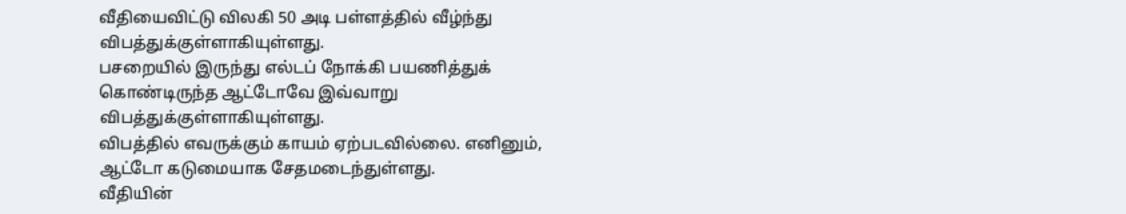வீதியைவிட்டு விலகி 50 அடி பள்ளத்தில் வீழ்ந்து விபத்துக்குள்ளாகியுள்ளது.
பசறையில் இருந்து எல்டப் நோக்கி பயணித்துக் கொண்டிருந்த ஆட்டோவே இவ்வாறு விபத்துக்குள்ளாகியுள்ளது.
விபத்தில் எவருக்கும் காயம் ஏற்படவில்லை. எனினும், ஆட்டோ கடுமையாக சேதமடைந்துள்ளது.
வீதியின்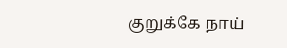குறுக்கே நாய்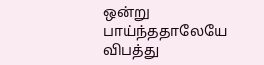ஒன்று பாய்ந்ததாலேயே விபத்து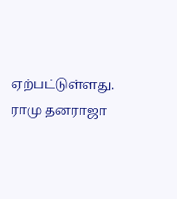ஏற்பட்டுள்ளது.
ராமு தனராஜா